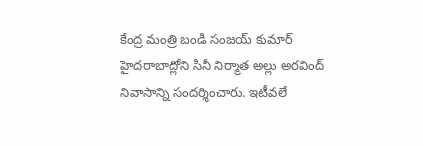కేంద్ర మంత్రి బండి సంజయ్ కుమార్ హైదరాబాద్లోని సినీ నిర్మాత అల్లు అరవింద్ నివాసాన్ని సందర్శించారు. ఇటీవలే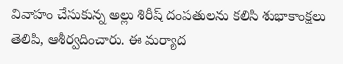వివాహం చేసుకున్న అల్లు శిరీష్ దంపతులను కలిసి శుభాకాంక్షలు తెలిపి, ఆశీర్వదించారు. ఈ మర్యాద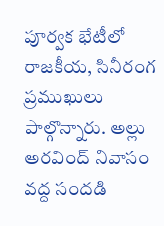పూర్వక భేటీలో రాజకీయ, సినీరంగ ప్రముఖులు పాల్గొన్నారు. అల్లు అరవింద్ నివాసం వద్ద సందడి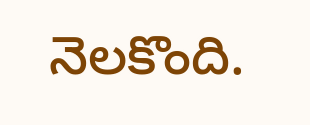నెలకొంది.